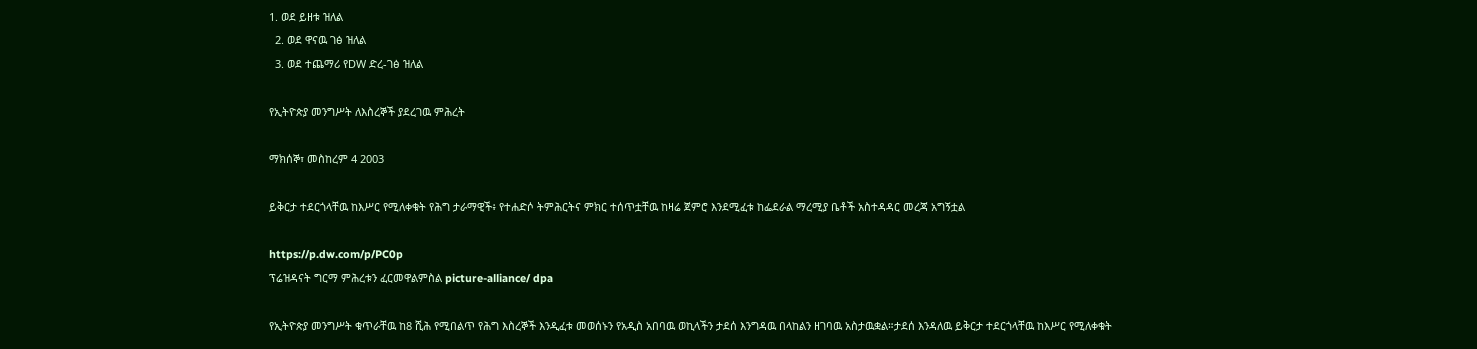1. ወደ ይዘቱ ዝለል
  2. ወደ ዋናዉ ገፅ ዝለል
  3. ወደ ተጨማሪ የDW ድረ-ገፅ ዝለል

የኢትዮጵያ መንግሥት ለእስረኞች ያደረገዉ ምሕረት

ማክሰኞ፣ መስከረም 4 2003

ይቅርታ ተደርጎላቸዉ ከእሥር የሚለቀቁት የሕግ ታራማዊች፥ የተሐድሶ ትምሕርትና ምክር ተሰጥቷቸዉ ከዛሬ ጀምሮ እንደሚፈቱ ከፌደራል ማረሚያ ቤቶች አስተዳዳር መረጃ አግኝቷል

https://p.dw.com/p/PC0p
ፕሬዝዳናት ግርማ ምሕረቱን ፈርመዋልምስል picture-alliance/ dpa

የኢትዮጵያ መንግሥት ቁጥራቸዉ ከ8 ሺሕ የሚበልጥ የሕግ እስረኞች እንዲፈቱ መወሰኑን የአዲስ አበባዉ ወኪላችን ታደሰ እንግዳዉ በላከልን ዘገባዉ አስታዉቋል።ታደሰ እንዳለዉ ይቅርታ ተደርጎላቸዉ ከእሥር የሚለቀቁት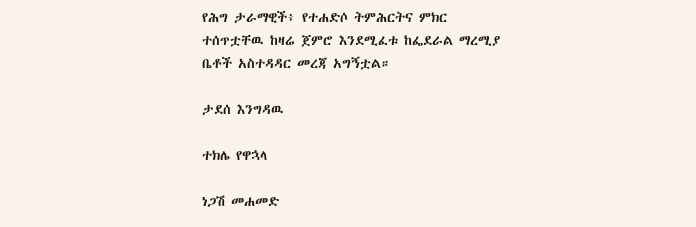የሕግ ታራማዊች፥ የተሐድሶ ትምሕርትና ምክር ተሰጥቷቸዉ ከዛሬ ጀምሮ እንደሚፈቱ ከፌደራል ማረሚያ ቤቶች አስተዳዳር መረጃ አግኝቷል።

ታደሰ እንግዳዉ

ተክሌ የዋኋላ

ነጋሽ መሐመድ